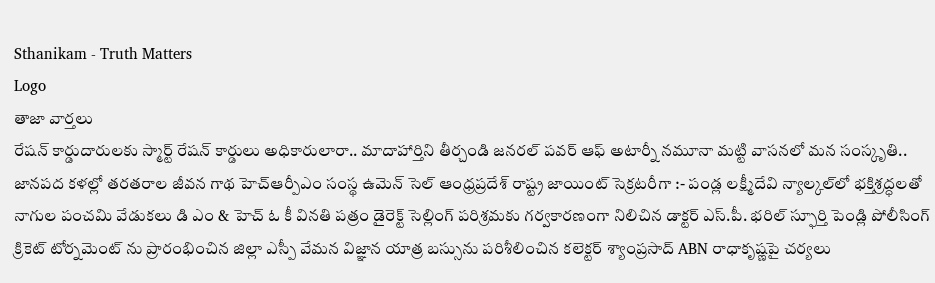Sthanikam - Truth Matters
Logo
తాజా వార్తలు
రేషన్ కార్డుదారులకు స్మార్ట్ రేషన్ కార్డులు అధికారులారా.. మాదాహార్తిని తీర్చండి జనరల్ పవర్ ఆఫ్ అటార్నీ నమూనా మట్టి వాసనలో మన సంస్కృతి.. జానపద కళల్లో తరతరాల జీవన గాథ హెచ్ఆర్పీఎం సంస్థ ఉమెన్ సెల్ ఆంధ్రప్రదేశ్ రాష్ట్ర జాయింట్ సెక్రటరీగా :- పండ్ల లక్ష్మీదేవి న్యాల్కల్‌లో భక్తిశ్రద్ధలతో నాగుల పంచమి వేడుకలు డి ఎం & హెచ్ ఓ కీ వినతి పత్రం డైరెక్ట్ సెల్లింగ్ పరిశ్రమకు గర్వకారణంగా నిలిచిన డాక్టర్ ఎస్.పీ. భరిల్ స్ఫూర్తి పెండ్లి పోలీసింగ్ క్రికెట్ టోర్నమెంట్ ను ప్రారంభించిన జిల్లా ఎస్పీ వేమన విజ్ఞాన యాత్ర బస్సును పరిశీలించిన కలెక్టర్ శ్యాంప్రసాద్ ABN రాధాకృష్ణపై చర్యలు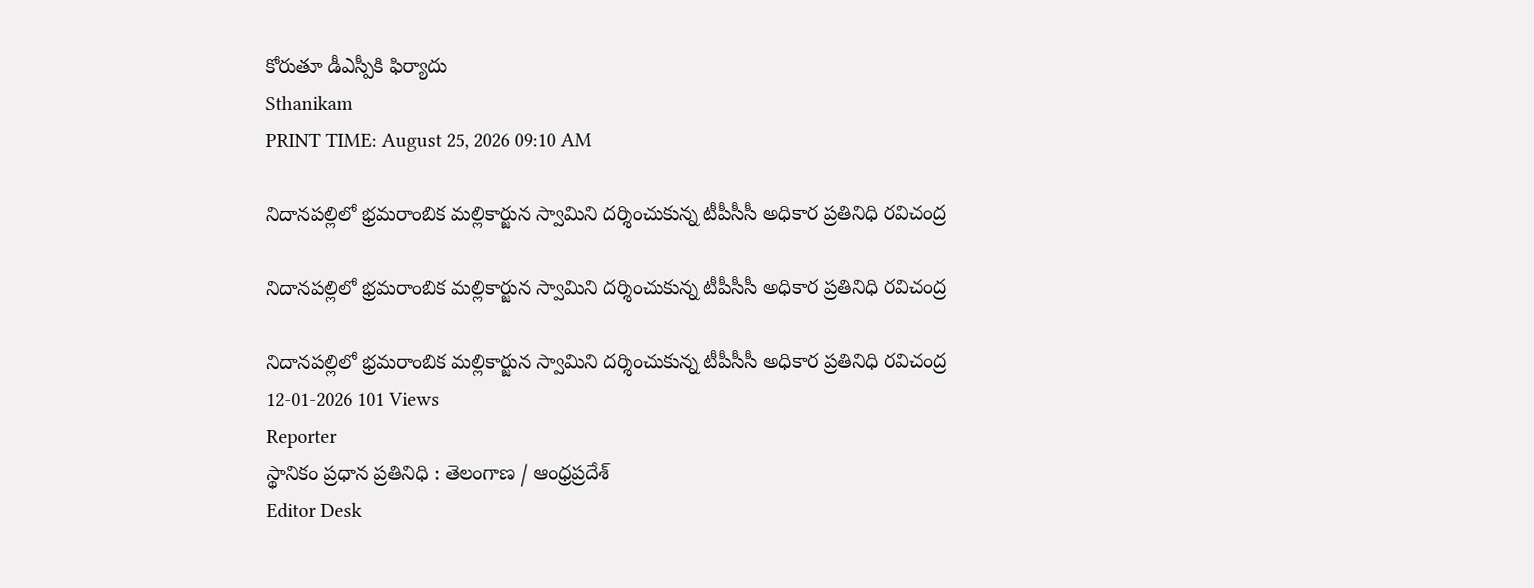కోరుతూ డీఎస్పీకి ఫిర్యాదు
Sthanikam
PRINT TIME: August 25, 2026 09:10 AM

నిదానపల్లిలో భ్రమరాంబిక మల్లికార్జున స్వామిని దర్శించుకున్న టీపీసీసీ అధికార ప్రతినిధి రవిచంద్ర

నిదానపల్లిలో భ్రమరాంబిక మల్లికార్జున స్వామిని దర్శించుకున్న టీపీసీసీ అధికార ప్రతినిధి రవిచంద్ర

నిదానపల్లిలో భ్రమరాంబిక మల్లికార్జున స్వామిని దర్శించుకున్న టీపీసీసీ అధికార ప్రతినిధి రవిచంద్ర
12-01-2026 101 Views
Reporter
స్థానికం ప్రధాన ప్రతినిధి : తెలంగాణ / ఆంధ్రప్రదేశ్
Editor Desk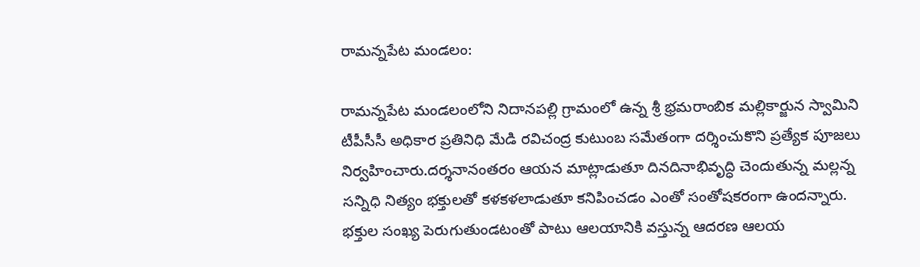రామన్నపేట మండలం:

రామన్నపేట మండలంలోని నిదానపల్లి గ్రామంలో ఉన్న శ్రీ భ్రమరాంబిక మల్లికార్జున స్వామిని టీపీసీసీ అధికార ప్రతినిధి మేడి రవిచంద్ర కుటుంబ సమేతంగా దర్శించుకొని ప్రత్యేక పూజలు నిర్వహించారు.దర్శనానంతరం ఆయన మాట్లాడుతూ దినదినాభివృద్ధి చెందుతున్న మల్లన్న సన్నిధి నిత్యం భక్తులతో కళకళలాడుతూ కనిపించడం ఎంతో సంతోషకరంగా ఉందన్నారు. భక్తుల సంఖ్య పెరుగుతుండటంతో పాటు ఆలయానికి వస్తున్న ఆదరణ ఆలయ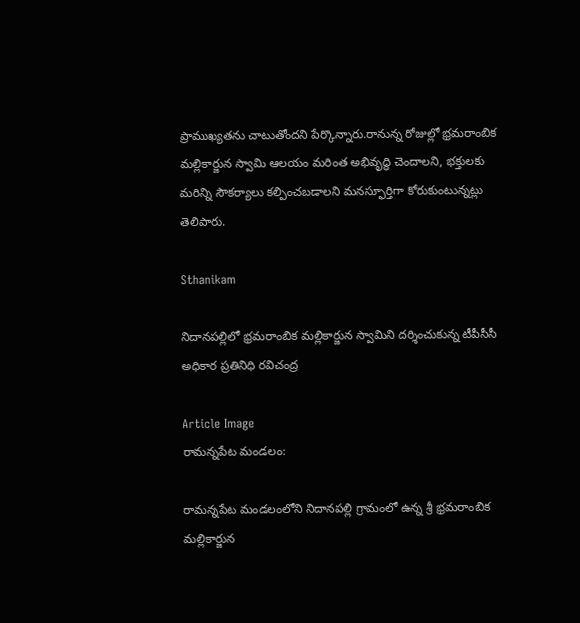ప్రాముఖ్యతను చాటుతోందని పేర్కొన్నారు.రానున్న రోజుల్లో భ్రమరాంబిక మల్లికార్జున స్వామి ఆలయం మరింత అభివృద్ధి చెందాలని, భక్తులకు మరిన్ని సౌకర్యాలు కల్పించబడాలని మనస్ఫూర్తిగా కోరుకుంటున్నట్లు తెలిపారు.

Sthanikam

నిదానపల్లిలో భ్రమరాంబిక మల్లికార్జున స్వామిని దర్శించుకున్న టీపీసీసీ అధికార ప్రతినిధి రవిచంద్ర

Article Image
రామన్నపేట మండలం:

రామన్నపేట మండలంలోని నిదానపల్లి గ్రామంలో ఉన్న శ్రీ భ్రమరాంబిక మల్లికార్జున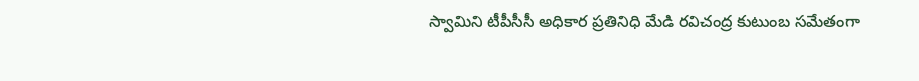స్వామిని టీపీసీసీ అధికార ప్రతినిధి మేడి రవిచంద్ర కుటుంబ సమేతంగా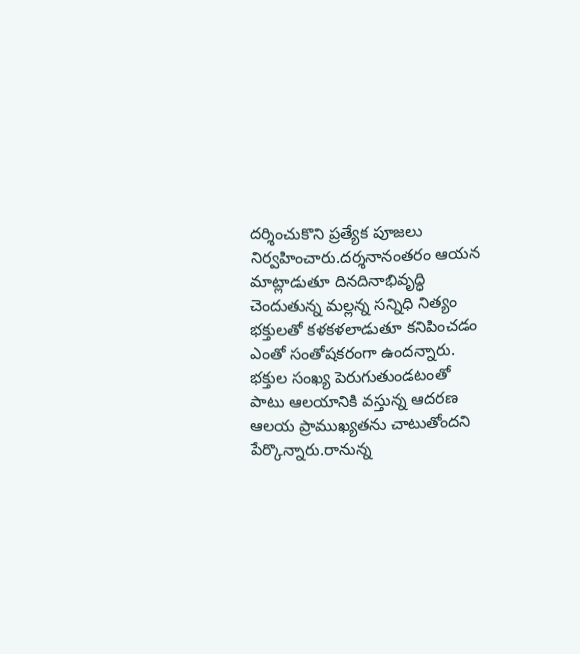దర్శించుకొని ప్రత్యేక పూజలు నిర్వహించారు.దర్శనానంతరం ఆయన మాట్లాడుతూ దినదినాభివృద్ధి చెందుతున్న మల్లన్న సన్నిధి నిత్యం భక్తులతో కళకళలాడుతూ కనిపించడం ఎంతో సంతోషకరంగా ఉందన్నారు. భక్తుల సంఖ్య పెరుగుతుండటంతో పాటు ఆలయానికి వస్తున్న ఆదరణ ఆలయ ప్రాముఖ్యతను చాటుతోందని పేర్కొన్నారు.రానున్న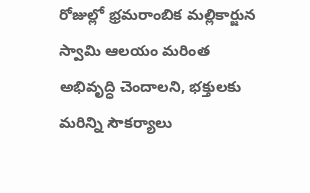రోజుల్లో భ్రమరాంబిక మల్లికార్జున స్వామి ఆలయం మరింత అభివృద్ధి చెందాలని, భక్తులకు మరిన్ని సౌకర్యాలు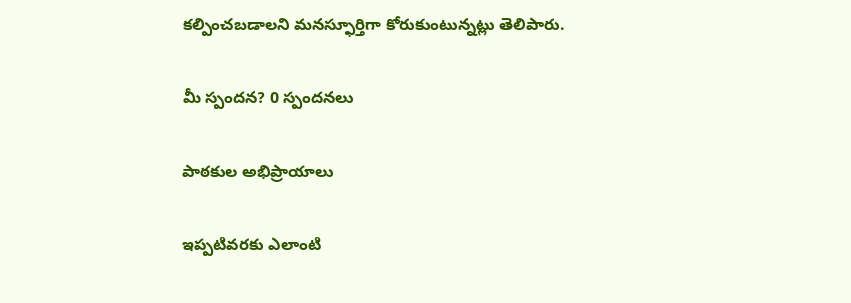కల్పించబడాలని మనస్ఫూర్తిగా కోరుకుంటున్నట్లు తెలిపారు.

మీ స్పందన? 0 స్పందనలు

పాఠకుల అభిప్రాయాలు

ఇప్పటివరకు ఎలాంటి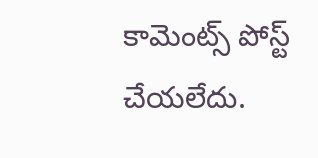కామెంట్స్ పోస్ట్ చేయలేదు.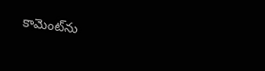కామెంట్‌ను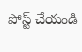పోస్ట్ చేయండి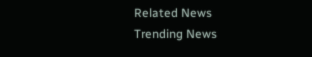Related News
Trending News